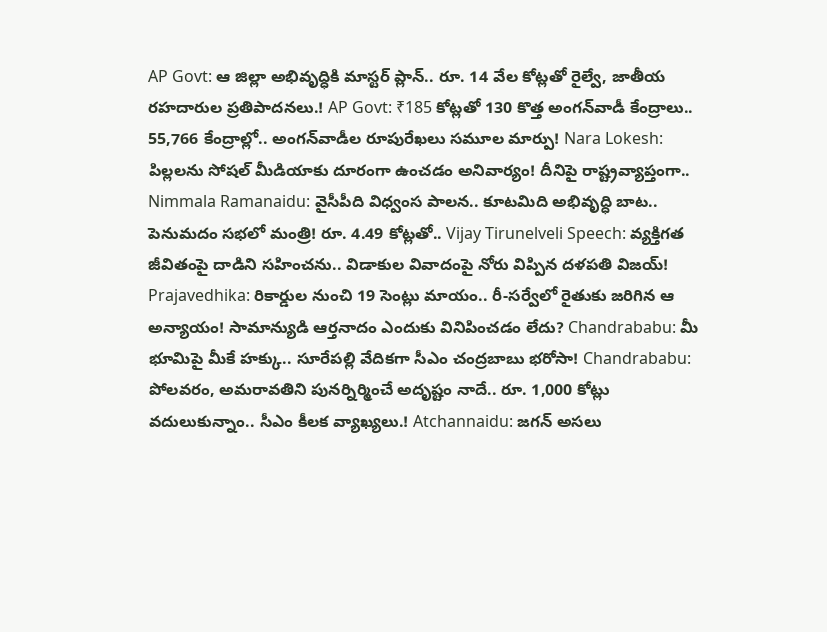AP Govt: ఆ జిల్లా అభివృద్ధికి మాస్టర్ ప్లాన్.. రూ. 14 వేల కోట్లతో రైల్వే, జాతీయ రహదారుల ప్రతిపాదనలు.! AP Govt: ₹185 కోట్లతో 130 కొత్త అంగన్‌వాడీ కేంద్రాలు.. 55,766 కేంద్రాల్లో.. అంగన్‌వాడీల రూపురేఖలు సమూల మార్పు! Nara Lokesh: పిల్లలను సోషల్ మీడియాకు దూరంగా ఉంచడం అనివార్యం! దీనిపై రాష్ట్రవ్యాప్తంగా.. Nimmala Ramanaidu: వైసీపీది విధ్వంస పాలన.. కూటమిది అభివృద్ధి బాట.. పెనుమదం సభలో మంత్రి! రూ. 4.49 కోట్లతో.. Vijay Tirunelveli Speech: వ్యక్తిగత జీవితంపై దాడిని సహించను.. విడాకుల వివాదంపై నోరు విప్పిన దళపతి విజయ్! Prajavedhika: రికార్డుల నుంచి 19 సెంట్లు మాయం.. రీ-సర్వేలో రైతుకు జరిగిన ఆ అన్యాయం! సామాన్యుడి ఆర్తనాదం ఎందుకు వినిపించడం లేదు? Chandrababu: మీ భూమిపై మీకే హక్కు.. సూరేపల్లి వేదికగా సీఎం చంద్రబాబు భరోసా! Chandrababu: పోలవరం, అమరావతిని పునర్నిర్మించే అదృష్టం నాదే.. రూ. 1,000 కోట్లు వదులుకున్నాం.. సీఎం కీలక వ్యాఖ్యలు.! Atchannaidu: జగన్ అసలు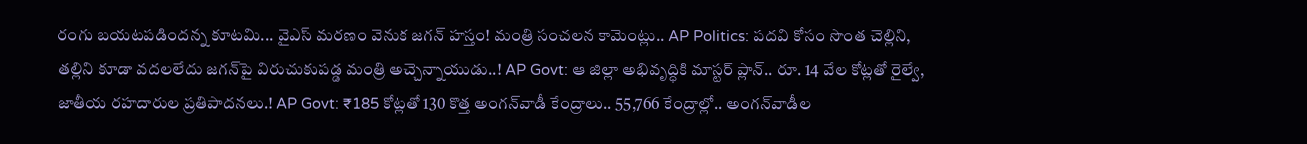రంగు బయటపడిందన్న కూటమి... వైఎస్ మరణం వెనుక జగన్ హస్తం! మంత్రి సంచలన కామెంట్లు.. AP Politics: పదవి కోసం సొంత చెల్లిని, తల్లిని కూడా వదలలేదు జగన్‌పై విరుచుకుపడ్డ మంత్రి అచ్చెన్నాయుడు..! AP Govt: ఆ జిల్లా అభివృద్ధికి మాస్టర్ ప్లాన్.. రూ. 14 వేల కోట్లతో రైల్వే, జాతీయ రహదారుల ప్రతిపాదనలు.! AP Govt: ₹185 కోట్లతో 130 కొత్త అంగన్‌వాడీ కేంద్రాలు.. 55,766 కేంద్రాల్లో.. అంగన్‌వాడీల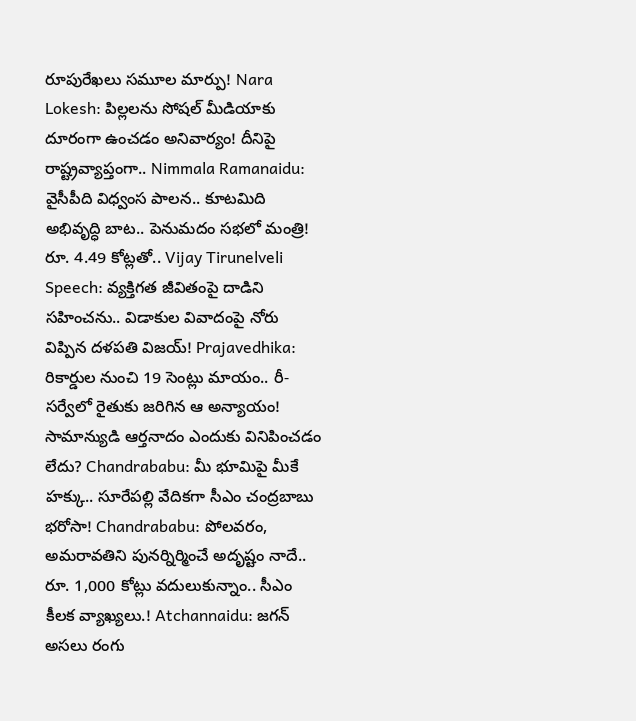రూపురేఖలు సమూల మార్పు! Nara Lokesh: పిల్లలను సోషల్ మీడియాకు దూరంగా ఉంచడం అనివార్యం! దీనిపై రాష్ట్రవ్యాప్తంగా.. Nimmala Ramanaidu: వైసీపీది విధ్వంస పాలన.. కూటమిది అభివృద్ధి బాట.. పెనుమదం సభలో మంత్రి! రూ. 4.49 కోట్లతో.. Vijay Tirunelveli Speech: వ్యక్తిగత జీవితంపై దాడిని సహించను.. విడాకుల వివాదంపై నోరు విప్పిన దళపతి విజయ్! Prajavedhika: రికార్డుల నుంచి 19 సెంట్లు మాయం.. రీ-సర్వేలో రైతుకు జరిగిన ఆ అన్యాయం! సామాన్యుడి ఆర్తనాదం ఎందుకు వినిపించడం లేదు? Chandrababu: మీ భూమిపై మీకే హక్కు.. సూరేపల్లి వేదికగా సీఎం చంద్రబాబు భరోసా! Chandrababu: పోలవరం, అమరావతిని పునర్నిర్మించే అదృష్టం నాదే.. రూ. 1,000 కోట్లు వదులుకున్నాం.. సీఎం కీలక వ్యాఖ్యలు.! Atchannaidu: జగన్ అసలు రంగు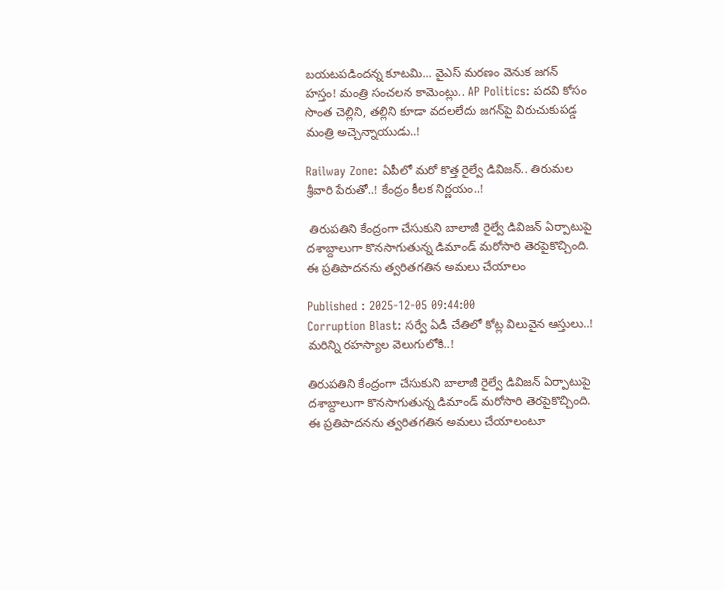బయటపడిందన్న కూటమి... వైఎస్ మరణం వెనుక జగన్ హస్తం! మంత్రి సంచలన కామెంట్లు.. AP Politics: పదవి కోసం సొంత చెల్లిని, తల్లిని కూడా వదలలేదు జగన్‌పై విరుచుకుపడ్డ మంత్రి అచ్చెన్నాయుడు..!

Railway Zone: ఏపీలో మరో కొత్త రైల్వే డివిజన్.. తిరుమల శ్రీవారి పేరుతో..! కేంద్రం కీలక నిర్ణయం..!

 తిరుపతిని కేంద్రంగా చేసుకుని బాలాజీ రైల్వే డివిజన్ ఏర్పాటుపై దశాబ్దాలుగా కొనసాగుతున్న డిమాండ్ మరోసారి తెరపైకొచ్చింది. ఈ ప్రతిపాదనను త్వరితగతిన అమలు చేయాలం

Published : 2025-12-05 09:44:00
Corruption Blast: సర్వే ఏడీ చేతిలో కోట్ల విలువైన ఆస్తులు..! మరిన్ని రహస్యాల వెలుగులోకి..!

తిరుపతిని కేంద్రంగా చేసుకుని బాలాజీ రైల్వే డివిజన్ ఏర్పాటుపై దశాబ్దాలుగా కొనసాగుతున్న డిమాండ్ మరోసారి తెరపైకొచ్చింది. ఈ ప్రతిపాదనను త్వరితగతిన అమలు చేయాలంటూ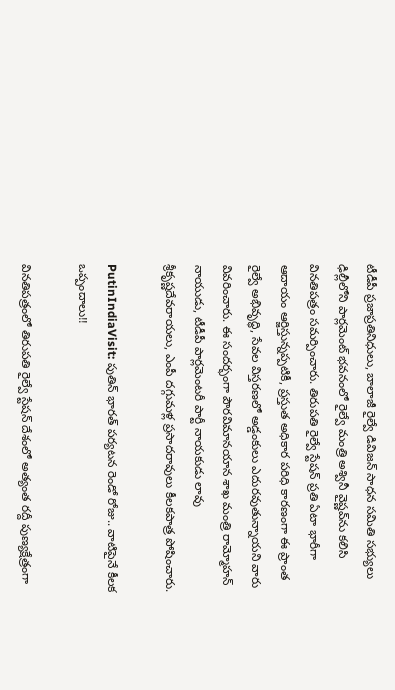టీడీపీ ప్రజాప్రతినిధులు, బాలాజీ రైల్వే డివిజన్ సాధన సమితి సభ్యులు ఢిల్లీలోని పార్లమెంట్ భవనంలో రైల్వే మంత్రి అశ్వినీ వైష్ణవ్‌ను కలిసి వినతిపత్రం సమర్పించారు. తిరుపతి రైల్వే స్టేషన్ ప్రతి ఏటా భారీగా ఆదాయం ఆర్జిస్తున్నప్పటికీ, ప్రస్తుత అధికార పరిధి కారణంగా ఈ ప్రాంత రైల్వే అభివృద్ధి, సేవల విస్తరణలో అడ్డంకులు ఎదురవుతున్నాయని వారు వివరించారు. ఈ సందర్భంగా పౌరవిమానయాన శాఖ మంత్రి రామ్మోహన్ నాయుడు, టీడీపీ పార్లమెంటరీ పార్టీ నాయకుడు లావు శ్రీకృష్ణదేవరాయలు, ఎంపీ దగ్గుమళ్ల ప్రసాదరావులు కీలకపాత్ర పోషించారు.

PutinIndiaVisit: పుతిన్‌ భారత్‌ పర్యటన రెండో రోజు.. వాటిపైనే కీలక ఒప్పందాలు!!

వినతిపత్రంలో తిరుపతి రైల్వే స్టేషన్ దేశంలో అత్యంత రద్దీ పుణ్యక్షేత్రంగా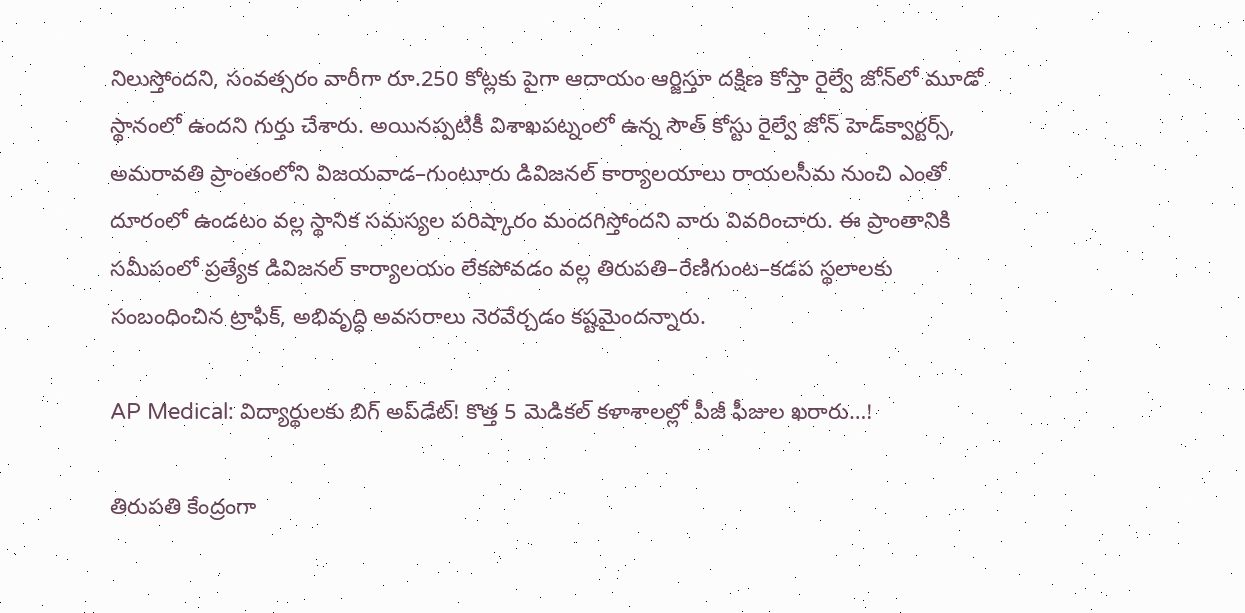నిలుస్తోందని, సంవత్సరం వారీగా రూ.250 కోట్లకు పైగా ఆదాయం ఆర్జిస్తూ దక్షిణ కోస్తా రైల్వే జోన్‌లో మూడో స్థానంలో ఉందని గుర్తు చేశారు. అయినప్పటికీ విశాఖపట్నంలో ఉన్న సౌత్ కోస్టు రైల్వే జోన్ హెడ్‌క్వార్టర్స్, అమరావతి ప్రాంతంలోని విజయవాడ–గుంటూరు డివిజనల్ కార్యాలయాలు రాయలసీమ నుంచి ఎంతో దూరంలో ఉండటం వల్ల స్థానిక సమస్యల పరిష్కారం మందగిస్తోందని వారు వివరించారు. ఈ ప్రాంతానికి సమీపంలో ప్రత్యేక డివిజనల్ కార్యాలయం లేకపోవడం వల్ల తిరుపతి–రేణిగుంట–కడప స్థలాలకు సంబంధించిన ట్రాఫిక్, అభివృద్ధి అవసరాలు నెరవేర్చడం కష్టమైందన్నారు.

AP Medical: విద్యార్థులకు బిగ్ అప్‌డేట్! కొత్త 5 మెడికల్ కళాశాలల్లో పీజీ ఫీజుల ఖరారు…!

తిరుపతి కేంద్రంగా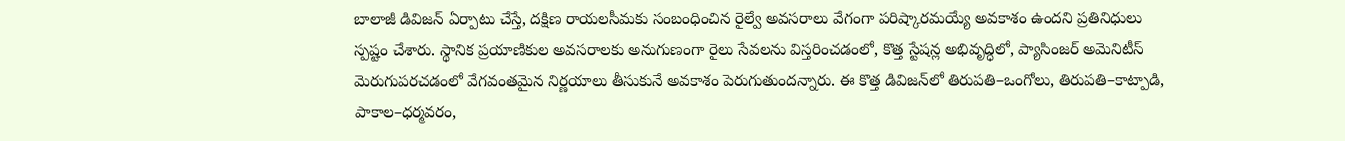బాలాజీ డివిజన్ ఏర్పాటు చేస్తే, దక్షిణ రాయలసీమకు సంబంధించిన రైల్వే అవసరాలు వేగంగా పరిష్కారమయ్యే అవకాశం ఉందని ప్రతినిధులు స్పష్టం చేశారు. స్థానిక ప్రయాణికుల అవసరాలకు అనుగుణంగా రైలు సేవలను విస్తరించడంలో, కొత్త స్టేషన్ల అభివృద్ధిలో, ప్యాసింజర్ అమెనిటీస్ మెరుగుపరచడంలో వేగవంతమైన నిర్ణయాలు తీసుకునే అవకాశం పెరుగుతుందన్నారు. ఈ కొత్త డివిజన్‌లో తిరుపతి–ఒంగోలు, తిరుపతి–కాట్పాడి, పాకాల–ధర్మవరం,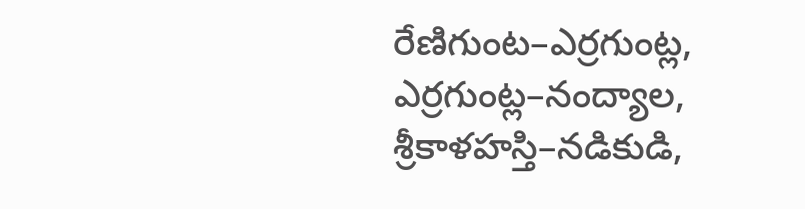రేణిగుంట–ఎర్రగుంట్ల, ఎర్రగుంట్ల–నంద్యాల, శ్రీకాళహస్తి–నడికుడి,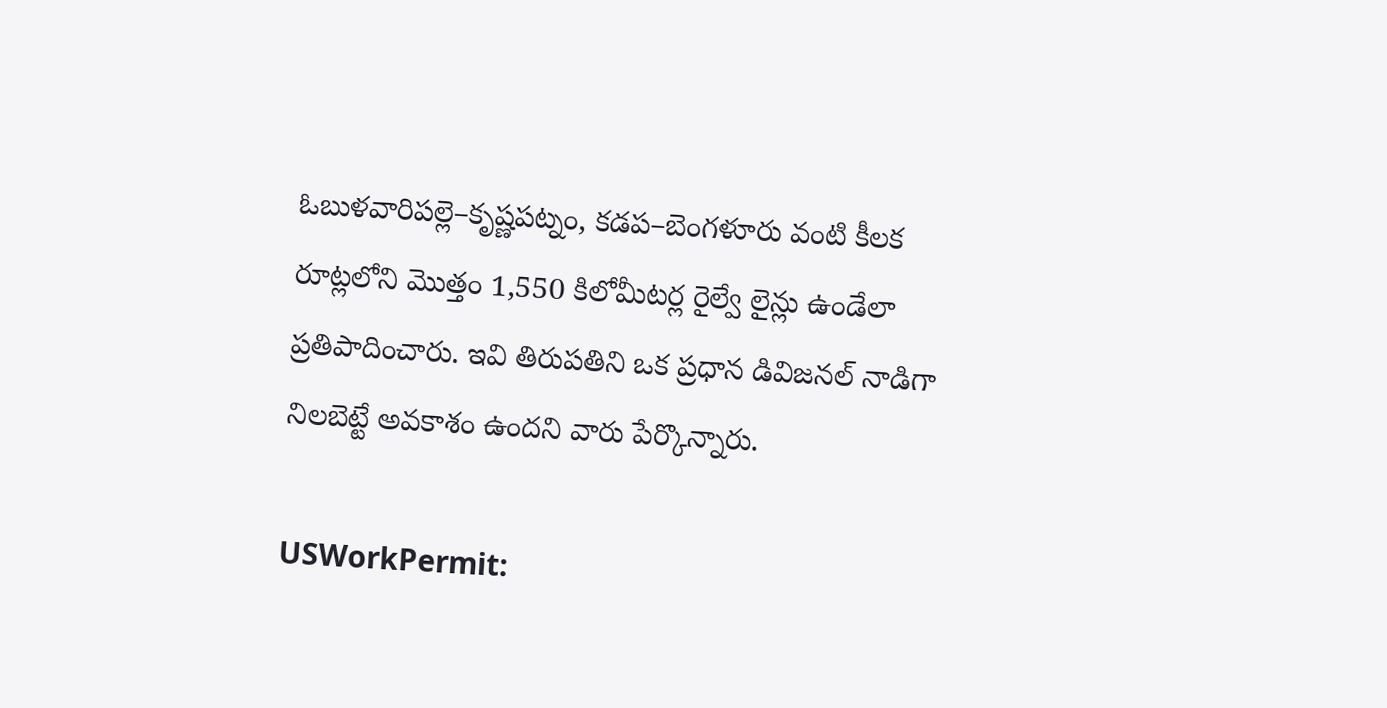ఓబుళవారిపల్లె–కృష్ణపట్నం, కడప–బెంగళూరు వంటి కీలక రూట్లలోని మొత్తం 1,550 కిలోమీటర్ల రైల్వే లైన్లు ఉండేలా ప్రతిపాదించారు. ఇవి తిరుపతిని ఒక ప్రధాన డివిజనల్ నాడిగా నిలబెట్టే అవకాశం ఉందని వారు పేర్కొన్నారు.

USWorkPermit: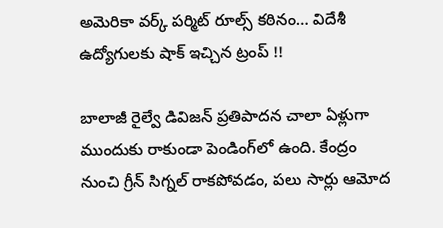అమెరికా వర్క్ పర్మిట్ రూల్స్ కఠినం… విదేశీ ఉద్యోగులకు షాక్ ఇచ్చిన ట్రంప్ !!

బాలాజీ రైల్వే డివిజన్ ప్రతిపాదన చాలా ఏళ్లుగా ముందుకు రాకుండా పెండింగ్‌లో ఉంది. కేంద్రం నుంచి గ్రీన్ సిగ్నల్ రాకపోవడం, పలు సార్లు ఆమోద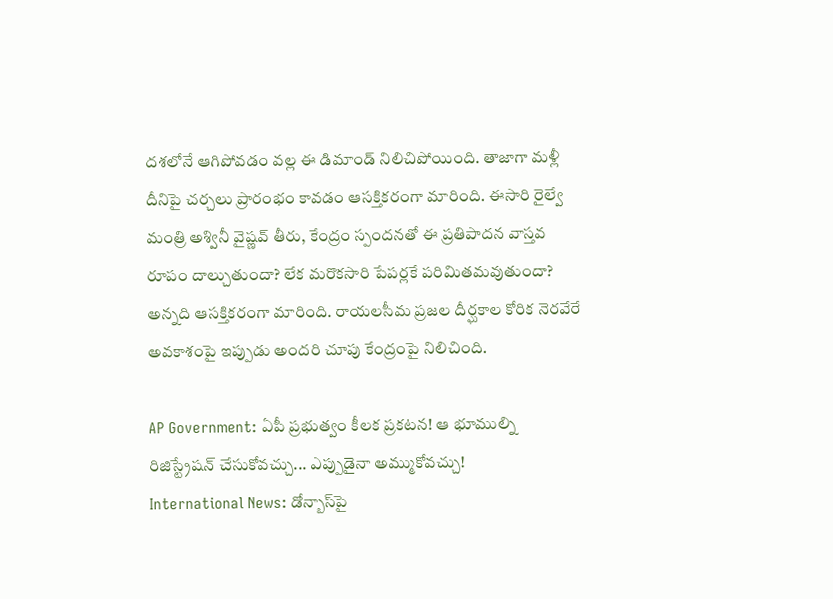దశలోనే ఆగిపోవడం వల్ల ఈ డిమాండ్ నిలిచిపోయింది. తాజాగా మళ్లీ దీనిపై చర్చలు ప్రారంభం కావడం ఆసక్తికరంగా మారింది. ఈసారి రైల్వే మంత్రి అశ్వినీ వైష్ణవ్ తీరు, కేంద్రం స్పందనతో ఈ ప్రతిపాదన వాస్తవ రూపం దాల్చుతుందా? లేక మరొకసారి పేపర్లకే పరిమితమవుతుందా? అన్నది ఆసక్తికరంగా మారింది. రాయలసీమ ప్రజల దీర్ఘకాల కోరిక నెరవేరే అవకాశంపై ఇప్పుడు అందరి చూపు కేంద్రంపై నిలిచింది.

AP Government: ఏపీ ప్రభుత్వం కీలక ప్రకటన! ఆ భూముల్ని రిజిస్ట్రేషన్ చేసుకోవచ్చు... ఎప్పుడైనా అమ్ముకోవచ్చు!
International News: డోన్బాస్‌పై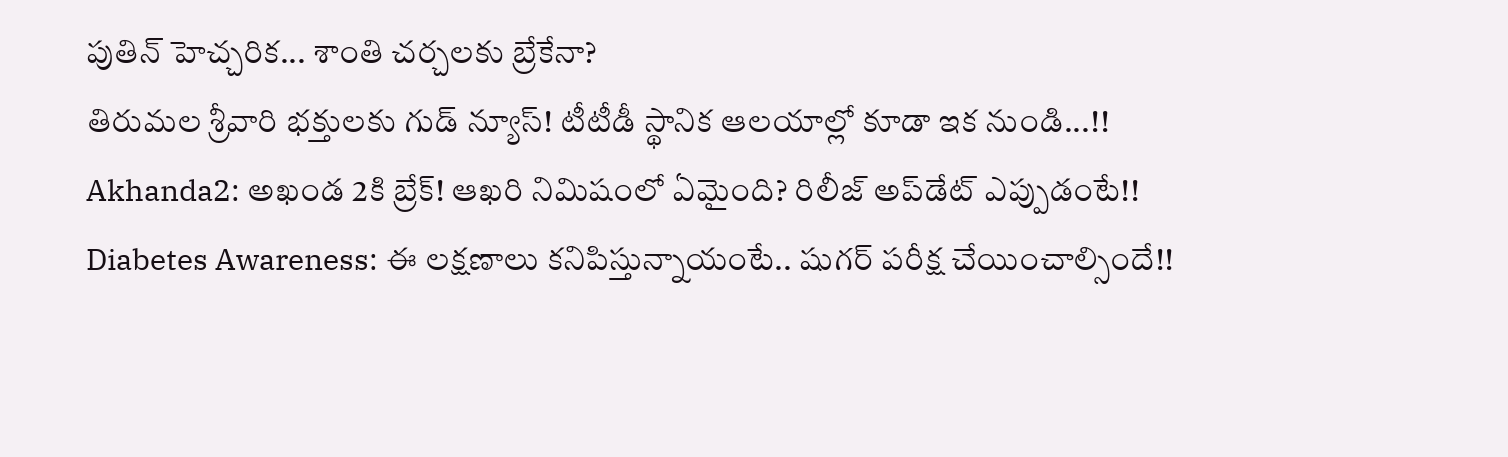పుతిన్ హెచ్చరిక... శాంతి చర్చలకు బ్రేకేనా?
తిరుమల శ్రీవారి భక్తులకు గుడ్ న్యూస్! టీటీడీ స్థానిక ఆలయాల్లో కూడా ఇక నుండి...!!
Akhanda2: అఖండ 2కి బ్రేక్! ఆఖరి నిమిషంలో ఏమైంది? రిలీజ్ అప్‌డేట్ ఎప్పుడంటే!!
Diabetes Awareness: ఈ లక్షణాలు కనిపిస్తున్నాయంటే.. షుగర్ పరీక్ష చేయించాల్సిందే!!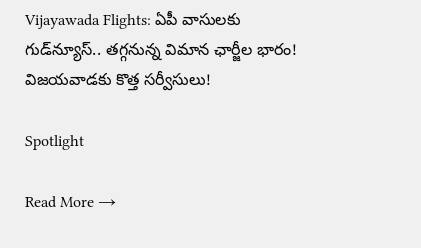Vijayawada Flights: ఏపీ వాసులకు గుడ్‌న్యూస్.. తగ్గనున్న విమాన ఛార్జీల భారం! విజయవాడకు కొత్త సర్వీసులు!

Spotlight

Read More →